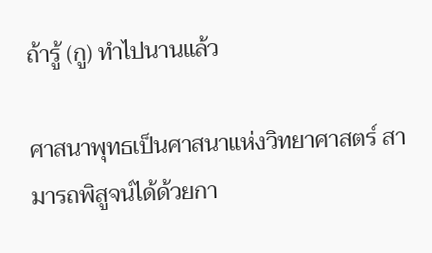ถ้ารู้ (กู) ทำไปนานแล้ว

ศาสนาพุทธเป็นศาสนาแห่งวิทยาศาสตร์ สามารถพิสูจน์ได้ด้วยกา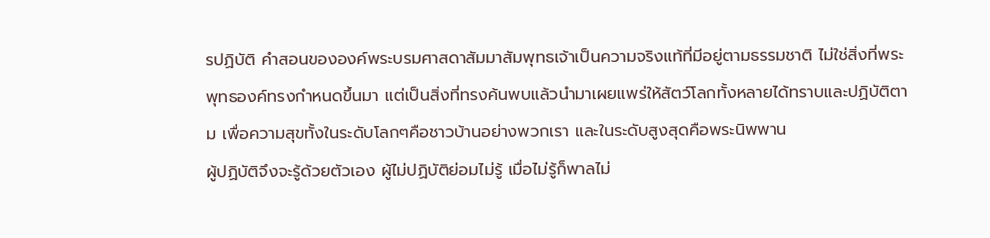รปฏิบัติ คำสอนขององค์พระบรมศาสดาสัมมาสัมพุทธเจ้าเป็นความจริงแท้ที่มีอยู่ตามธรรมชาติ ไม่ใช่สิ่งที่พระพุทธองค์ทรงกำหนดขึ้นมา แต่เป็นสิ่งที่ทรงค้นพบแล้วนำมาเผยแพร่ให้สัตว์โลกทั้งหลายได้ทราบและปฏิบัติตาม เพื่อความสุขทั้งในระดับโลกๆคือชาวบ้านอย่างพวกเรา และในระดับสูงสุดคือพระนิพพาน
ผู้ปฏิบัติจึงจะรู้ด้วยตัวเอง ผู้ไม่ปฏิบัติย่อมไม่รู้ เมื่อไม่รู้ก็พาลไม่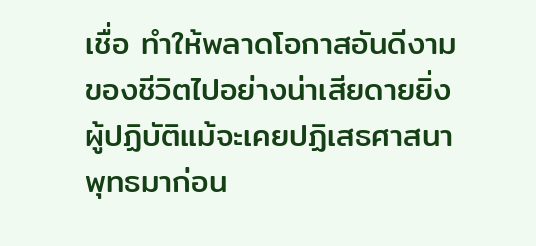เชื่อ ทำให้พลาดโอกาสอันดีงามของชีวิตไปอย่างน่าเสียดายยิ่ง
ผู้ปฏิบัติแม้จะเคยปฏิเสธศาสนาพุทธมาก่อน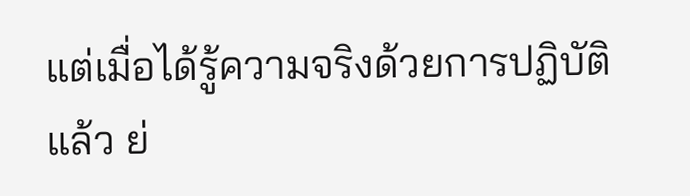แต่เมื่อได้รู้ความจริงด้วยการปฏิบัติแล้ว ย่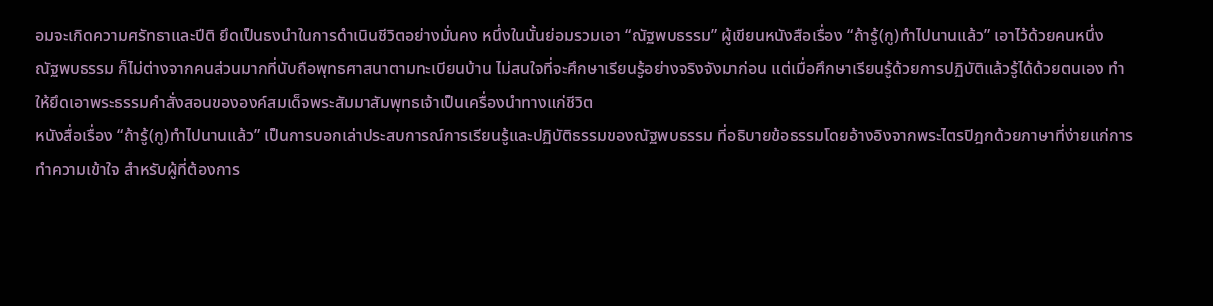อมจะเกิดความศรัทธาและปีติ ยึดเป็นธงนำในการดำเนินชีวิตอย่างมั่นคง หนึ่งในนั้นย่อมรวมเอา “ณัฐพบธรรม” ผู้เขียนหนังสือเรื่อง “ถ้ารู้(กู)ทำไปนานแล้ว” เอาไว้ด้วยคนหนึ่ง
ณัฐพบธรรม ก็ไม่ต่างจากคนส่วนมากที่นับถือพุทธศาสนาตามทะเบียนบ้าน ไม่สนใจที่จะศึกษาเรียนรู้อย่างจริงจังมาก่อน แต่เมื่อศึกษาเรียนรู้ด้วยการปฏิบัติแล้วรู้ได้ด้วยตนเอง ทำให้ยึดเอาพระธรรมคำสั่งสอนขององค์สมเด็จพระสัมมาสัมพุทธเจ้าเป็นเครื่องนำทางแก่ชีวิต
หนังสื่อเรื่อง “ถ้ารู้(กู)ทำไปนานแล้ว” เป็นการบอกเล่าประสบการณ์การเรียนรู้และปฏิบัติธรรมของณัฐพบธรรม ที่อธิบายข้อธรรมโดยอ้างอิงจากพระไตรปิฎกด้วยภาษาที่ง่ายแก่การทำความเข้าใจ สำหรับผู้ที่ต้องการ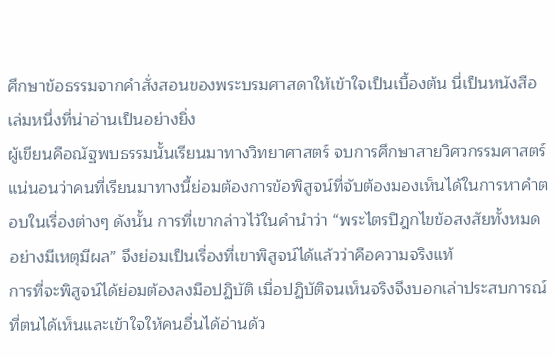ศึกษาข้อธรรมจากคำสั่งสอนของพระบรมศาสดาให้เข้าใจเป็นเบื้องต้น นี่เป็นหนังสือเล่มหนึ่งที่น่าอ่านเป็นอย่างยิ่ง
ผู้เขียนคือณัฐพบธรรมนั้นเรียนมาทางวิทยาศาสตร์ จบการศึกษาสายวิศวกรรมศาสตร์ แน่นอนว่าคนที่เรียนมาทางนี้ย่อมต้องการข้อพิสูจน์ที่จับต้องมองเห็นได้ในการหาคำตอบในเรื่องต่างๆ ดังนั้น การที่เขากล่าวไว้ในคำนำว่า “พระไตรปิฎกไขข้อสงสัยทั้งหมดอย่างมีเหตุมีผล” จึงย่อมเป็นเรื่องที่เขาพิสูจน์ได้แล้วว่าคือความจริงแท้
การที่จะพิสูจน์ได้ย่อมต้องลงมือปฏิบัติ เมื่อปฏิบัติจนเห็นจริงจึงบอกเล่าประสบการณ์ที่ตนได้เห็นและเข้าใจให้คนอื่นได้อ่านด้ว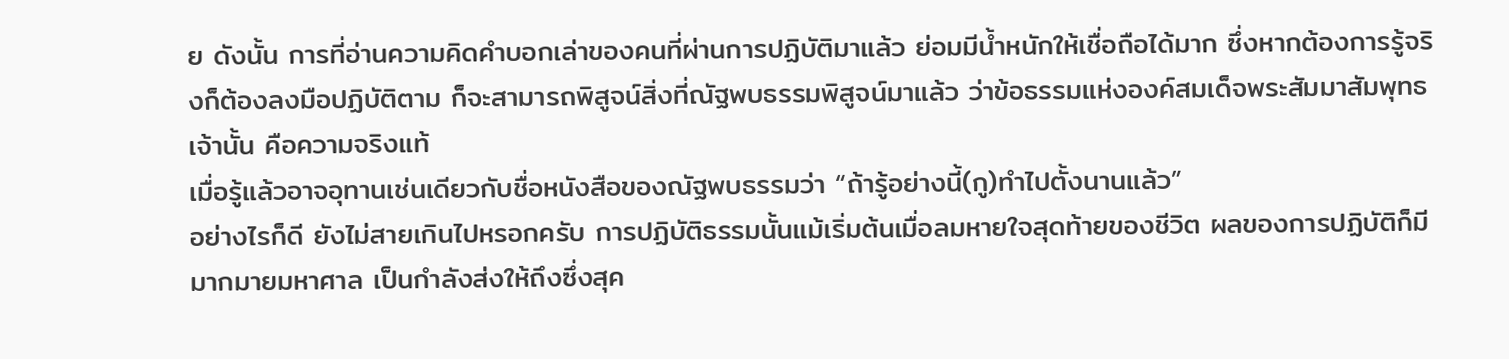ย ดังนั้น การที่อ่านความคิดคำบอกเล่าของคนที่ผ่านการปฏิบัติมาแล้ว ย่อมมีน้ำหนักให้เชื่อถือได้มาก ซึ่งหากต้องการรู้จริงก็ต้องลงมือปฏิบัติตาม ก็จะสามารถพิสูจน์สิ่งที่ณัฐพบธรรมพิสูจน์มาแล้ว ว่าข้อธรรมแห่งองค์สมเด็จพระสัมมาสัมพุทธเจ้านั้น คือความจริงแท้
เมื่อรู้แล้วอาจอุทานเช่นเดียวกับชื่อหนังสือของณัฐพบธรรมว่า “ถ้ารู้อย่างนี้(กู)ทำไปตั้งนานแล้ว”
อย่างไรก็ดี ยังไม่สายเกินไปหรอกครับ การปฏิบัติธรรมนั้นแม้เริ่มต้นเมื่อลมหายใจสุดท้ายของชีวิต ผลของการปฏิบัติก็มีมากมายมหาศาล เป็นกำลังส่งให้ถึงซึ่งสุค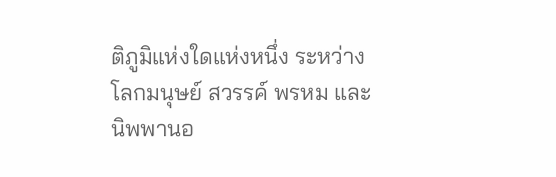ติภูมิแห่งใดแห่งหนึ่ง ระหว่างโลกมนุษย์ สวรรค์ พรหม และนิพพานอ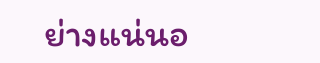ย่างแน่นอ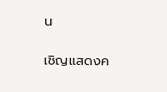น

เชิญแสดงค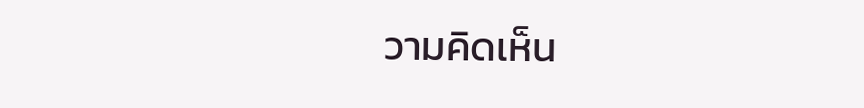วามคิดเห็น